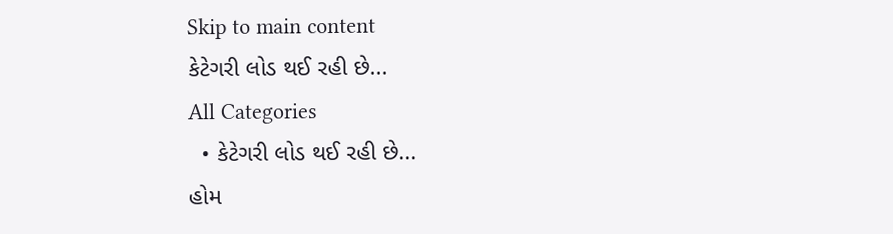Skip to main content
કેટેગરી લોડ થઈ રહી છે...
All Categories
  • કેટેગરી લોડ થઈ રહી છે...
હોમ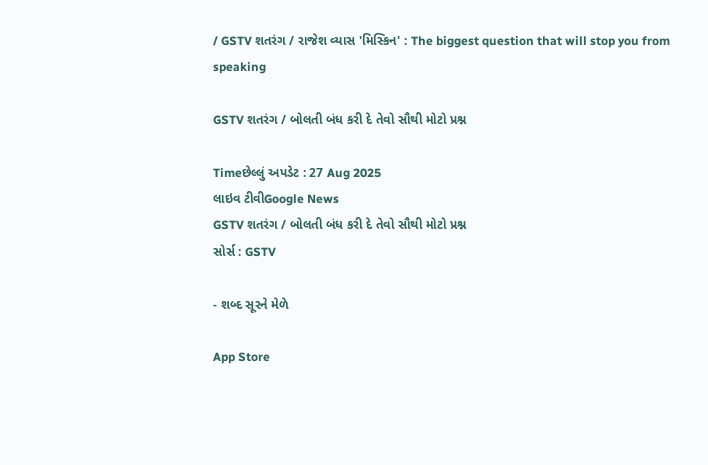/ GSTV શતરંગ / રાજેશ વ્યાસ 'મિસ્કિન' : The biggest question that will stop you from speaking

GSTV શતરંગ / બોલતી બંધ કરી દે તેવો સૌથી મોટો પ્રશ્ન

Timeછેલ્લું અપડેટ : 27 Aug 2025
લાઇવ ટીવીGoogle News
GSTV શતરંગ / બોલતી બંધ કરી દે તેવો સૌથી મોટો પ્રશ્ન
સોર્સ : GSTV

- શબ્દ સૂરને મેળે

App Store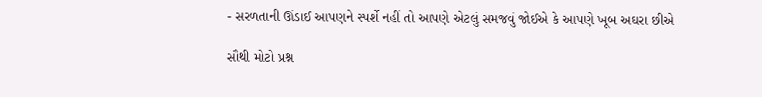- સરળતાની ઊંડાઈ આપણને સ્પર્શે નહીં તો આપણે એટલું સમજવું જોઈએ કે આપણે ખૂબ અઘરા છીએ

સૌથી મોટો પ્રશ્ન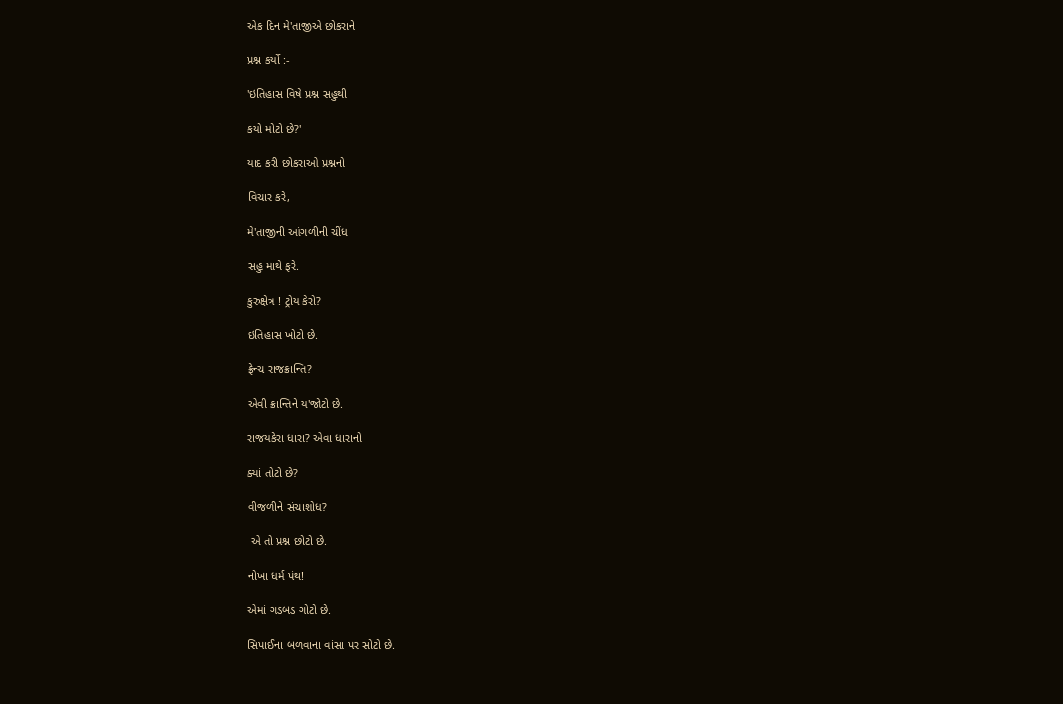એક દિન મે'તાજીએ છોકરાને

પ્રશ્ન કર્યો :-

'ઇતિહાસ વિષે પ્રશ્ન સહુથી

કયો મોટો છે?'

યાદ કરી છોકરાઓ પ્રશ્નનો

વિચાર કરે,

મે'તાજીની આંગળીની ચીંધ

સહુ માથે ફરે.

કુરુક્ષેત્ર ! ટ્રોય કેરો?

ઇતિહાસ ખોટો છે.

ફ્રેન્ચ રાજક્રાન્તિ?

એવી ક્રાન્તિને ય'જોટો છે.

રાજયકેરા ધારા? એવા ધારાનો

ક્યાં તોટો છે?

વીજળીને સંચાશોધ?

 એ તો પ્રશ્ન છોટો છે.

નોખા ધર્મ પંથ!

એમાં ગડબડ ગોટો છે.

સિપાઈના બળવાના વાંસા પર સોટો છે.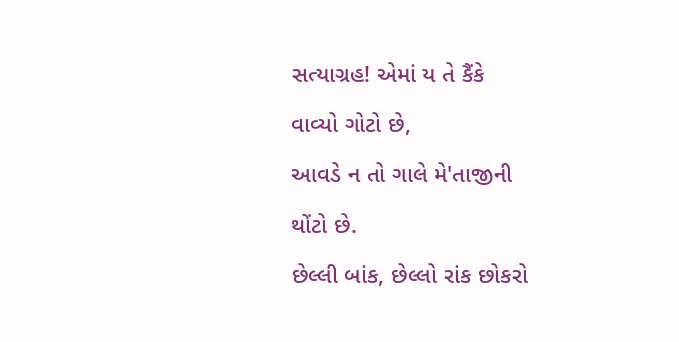સત્યાગ્રહ! એમાં ય તે કૈંકે

વાવ્યો ગોટો છે,

આવડે ન તો ગાલે મે'તાજીની

થોંટો છે.

છેલ્લી બાંક, છેલ્લો રાંક છોકરો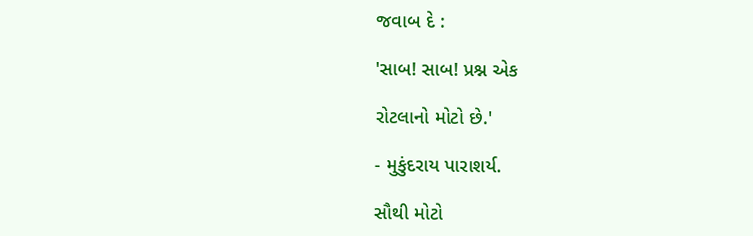જવાબ દે :

'સાબ! સાબ! પ્રશ્ન એક

રોટલાનો મોટો છે.'

- મુકુંદરાય પારાશર્ય.

સૌથી મોટો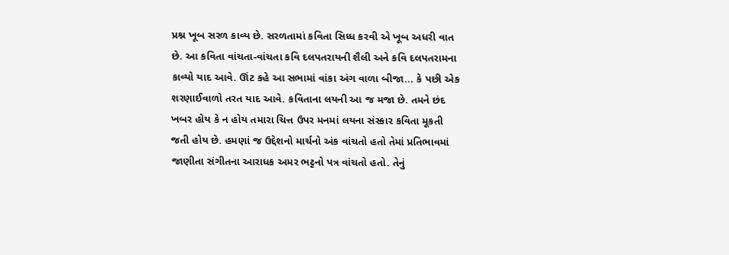પ્રશ્ન ખૂબ સરળ કાવ્ય છે. સરળતામાં કવિતા સિધ્ધ કરવી એ ખૂબ અધરી વાત છે. આ કવિતા વાંચતા-વાંચતા કવિ દલપતરાયની શૈલી અને કવિ દલપતરામના કાવ્યો યાદ આવે. ઊંટ કહે આ સભામાં વાંકા અંગ વાળા બીજા... કે પછી એક શરણાઈવાળો તરત યાદ આવે. કવિતાના લયની આ જ મજા છે. તમને છંદ ખબર હોય કે ન હોય તમારા ચિત્ત ઉપર મનમાં લયના સંસ્કાર કવિતા મૂકતી જતી હોય છે. હમણાં જ ઉદ્દેશનો માર્ચનો અંક વાંચતો હતો તેમાં પ્રતિભાવમાં જાણીતા સંગીતના આરાધક અમર ભટ્ટનો પત્ર વાંચતો હતો. તેનું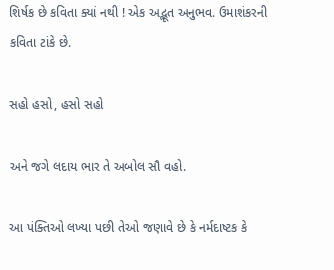શિર્ષક છે કવિતા ક્યાં નથી ! એક અદ્ભૂત અનુભવ. ઉમાશંકરની કવિતા ટાંકે છે.

સહો હસો, હસો સહો

અને જગે લદાય ભાર તે અબોલ સૌ વહો.

આ પંક્તિઓ લખ્યા પછી તેઓ જણાવે છે કે નર્મદાષ્ટક કે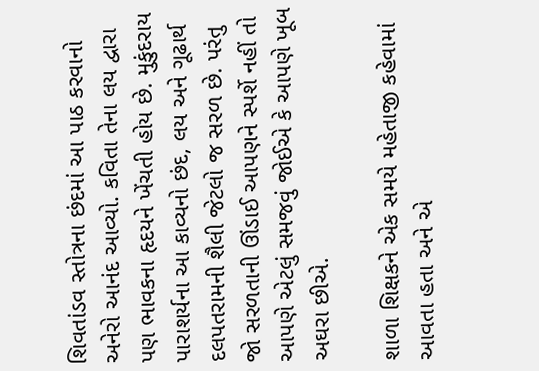શિવતાંડવ સ્તોત્રના છંદમાં આ પાઠ કરવાનો અનેરો આનંદ આવ્યો. કવિતા તેના લય દ્વારા પણ ભાવકના હૃદયને ખેંચતી હોય છે. મુકુંદરાય પારાશર્યના આ કાવ્યનો છંદ, લય અને ગૂઢાર્થ દલપતરામની શૈલી જેટલો જ સરળ છે. પરંતુ જો સરળતાની ઊંડાઈ આપણને સ્પર્શે નહીં તો આપણે એટલું સમજવું જોઈએ કે આપણે ખૂબ અઘરા છીએ.

શાળા શિક્ષકને એક સમયે મહેતાજી કહેવામાં આવતા હતા અને એ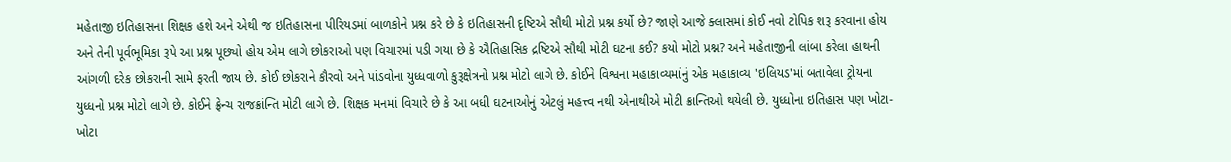મહેતાજી ઇતિહાસના શિક્ષક હશે અને એથી જ ઇતિહાસના પીરિયડમાં બાળકોને પ્રશ્ન કરે છે કે ઇતિહાસની દૃષ્ટિએ સૌથી મોટો પ્રશ્ન કર્યો છે? જાણે આજે ક્લાસમાં કોઈ નવો ટોપિક શરૂ કરવાના હોય અને તેની પૂર્વભૂમિકા રૂપે આ પ્રશ્ન પૂછ્યો હોય એમ લાગે છોકરાઓ પણ વિચારમાં પડી ગયા છે કે ઐતિહાસિક દ્રષ્ટિએ સૌથી મોટી ઘટના કઈ? કયો મોટો પ્રશ્ન? અને મહેતાજીની લાંબા કરેલા હાથની આંગળી દરેક છોકરાની સામે ફરતી જાય છે. કોઈ છોકરાને કૌરવો અને પાંડવોના યુધ્ધવાળો કુરૂક્ષેત્રનો પ્રશ્ન મોટો લાગે છે. કોઈને વિશ્વના મહાકાવ્યમાંનું એક મહાકાવ્ય 'ઇલિયડ'માં બતાવેલા ટ્રોયના યુધ્ધનો પ્રશ્ન મોટો લાગે છે. કોઈને ફ્રેન્ચ રાજક્રાંન્તિ મોટી લાગે છે. શિક્ષક મનમાં વિચારે છે કે આ બધી ઘટનાઓનું એટલું મહત્ત્વ નથી એનાથીએ મોટી ક્રાન્તિઓ થયેલી છે. યુધ્ધોના ઇતિહાસ પણ ખોટા-ખોટા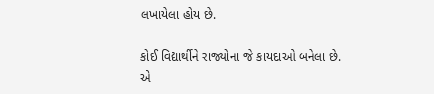લખાયેલા હોય છે.

કોઈ વિદ્યાર્થીને રાજ્યોના જે કાયદાઓ બનેલા છે. એ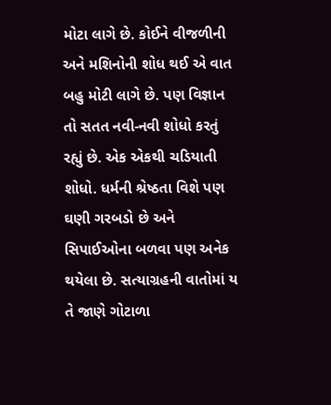મોટા લાગે છે. કોઈને વીજળીની અને મશિનોની શોધ થઈ એ વાત બહુ મોટી લાગે છે. પણ વિજ્ઞાન તો સતત નવી-નવી શોધો કરતું રહ્યું છે. એક એકથી ચડિયાતી શોધો. ધર્મની શ્રેષ્ઠતા વિશે પણ ઘણી ગરબડો છે અને સિપાઈઓના બળવા પણ અનેક થયેલા છે. સત્યાગ્રહની વાતોમાં ય તે જાણે ગોટાળા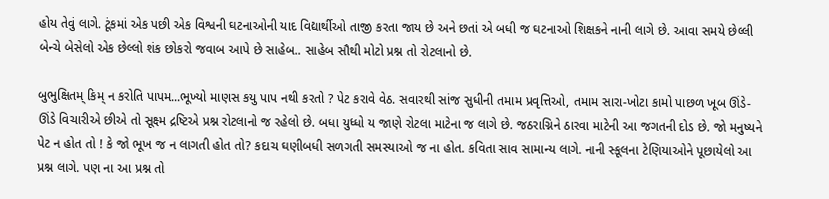હોય તેવું લાગે. ટૂંકમાં એક પછી એક વિશ્વની ઘટનાઓની યાદ વિદ્યાર્થીઓ તાજી કરતા જાય છે અને છતાં એ બધી જ ઘટનાઓ શિક્ષકને નાની લાગે છે. આવા સમયે છેલ્લી બેન્ચે બેસેલો એક છેલ્લો શંક છોકરો જવાબ આપે છે સાહેબ.. સાહેબ સૌથી મોટો પ્રશ્ન તો રોટલાનો છે.

બુભુક્ષિતમ્ કિમ્ ન કરોતિ પાપમ...ભૂખ્યો માણસ કયુ પાપ નથી કરતો ? પેટ કરાવે વેઠ. સવારથી સાંજ સુધીની તમામ પ્રવૃત્તિઓ, તમામ સારા-ખોટા કામો પાછળ ખૂબ ઊંડે-ઊંડે વિચારીએ છીએ તો સૂક્ષ્મ દ્રષ્ટિએ પ્રશ્ન રોટલાનો જ રહેલો છે. બધા યુધ્ધો ય જાણે રોટલા માટેના જ લાગે છે. જઠરાગ્નિને ઠારવા માટેની આ જગતની દોડ છે. જો મનુષ્યને પેટ ન હોત તો ! કે જો ભૂખ જ ન લાગતી હોત તો? કદાચ ઘણીબધી સળગતી સમસ્યાઓ જ ના હોત. કવિતા સાવ સામાન્ય લાગે. નાની સ્કૂલના ટેણિયાઓને પૂછાયેલો આ પ્રશ્ન લાગે. પણ ના આ પ્રશ્ન તો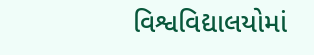વિશ્વવિદ્યાલયોમાં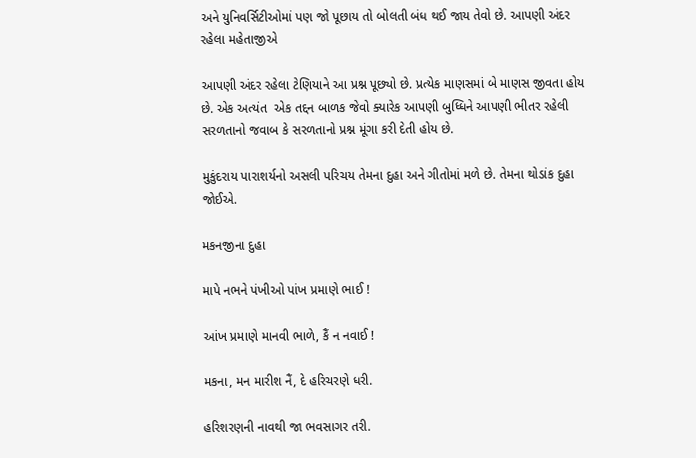અને યુનિવર્સિટીઓમાં પણ જો પૂછાય તો બોલતી બંધ થઈ જાય તેવો છે. આપણી અંદર રહેલા મહેતાજીએ

આપણી અંદર રહેલા ટેણિયાને આ પ્રશ્ન પૂછ્યો છે. પ્રત્યેક માણસમાં બે માણસ જીવતા હોય છે. એક અત્યંત  એક તદ્દન બાળક જેવો ક્યારેક આપણી બુધ્ધિને આપણી ભીતર રહેલી સરળતાનો જવાબ કે સરળતાનો પ્રશ્ન મૂંગા કરી દેતી હોય છે.

મુકુંદરાય પારાશર્યનો અસલી પરિચય તેમના દુહા અને ગીતોમાં મળે છે. તેમના થોડાંક દુહા જોઈએ.

મકનજીના દુહા

માપે નભને પંખીઓ પાંખ પ્રમાણે ભાઈ !

આંખ પ્રમાણે માનવી ભાળે, કૈં ન નવાઈ !

મકના, મન મારીશ નૈં, દે હરિચરણે ધરી.

હરિશરણની નાવથી જા ભવસાગર તરી.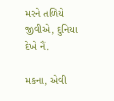મરને તળિયે જીવીએ, દુનિયા દેખે નૈં.

મકના, એવી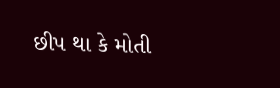છીપ થા કે મોતી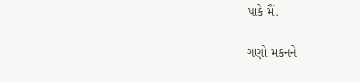પાકે મૈં.

ગણો મકનને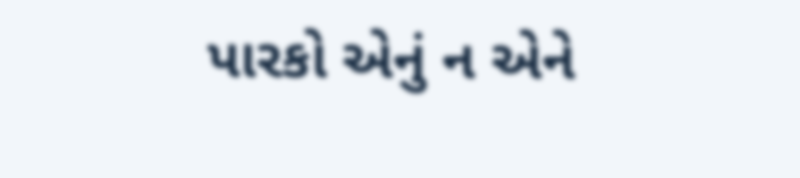પારકો એનું ન એને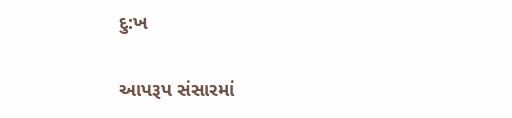દુ:ખ

આપરૂપ સંસારમાં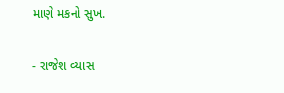માણે મકનો સુખ.

- રાજેશ વ્યાસ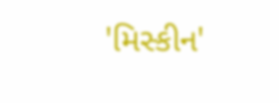'મિસ્કીન'